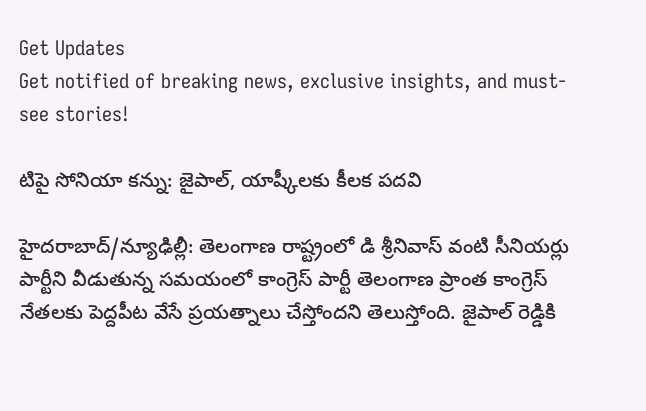Get Updates
Get notified of breaking news, exclusive insights, and must-see stories!

టిపై సోనియా కన్ను: జైపాల్, యాష్కీలకు కీలక పదవి

హైదరాబాద్/న్యూఢిల్లీ: తెలంగాణ రాష్ట్రంలో డి శ్రీనివాస్ వంటి సీనియర్లు పార్టీని వీడుతున్న సమయంలో కాంగ్రెస్ పార్టీ తెలంగాణ ప్రాంత కాంగ్రెస్ నేతలకు పెద్దపీట వేసే ప్రయత్నాలు చేస్తోందని తెలుస్తోంది. జైపాల్ రెడ్డికి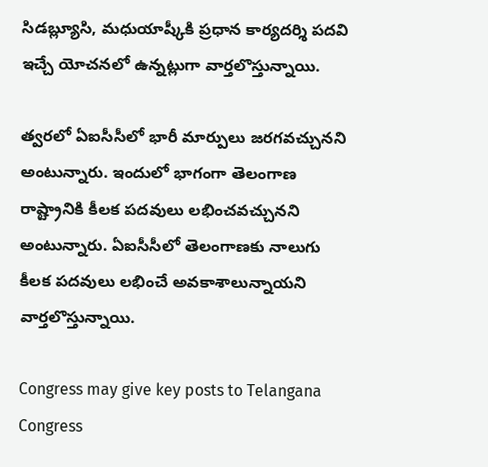సిడబ్ల్యూసి, మధుయాష్కీకి ప్రధాన కార్యదర్శి పదవి ఇచ్చే యోచనలో ఉన్నట్లుగా వార్తలొస్తున్నాయి.

త్వరలో ఏఐసీసీలో భారీ మార్పులు జరగవచ్చునని అంటున్నారు. ఇందులో భాగంగా తెలంగాణ రాష్ట్రానికి కీలక పదవులు లభించవచ్చునని అంటున్నారు. ఏఐసీసీలో తెలంగాణకు నాలుగు కీలక పదవులు లభించే అవకాశాలున్నాయని వార్తలొస్తున్నాయి.

Congress may give key posts to Telangana Congress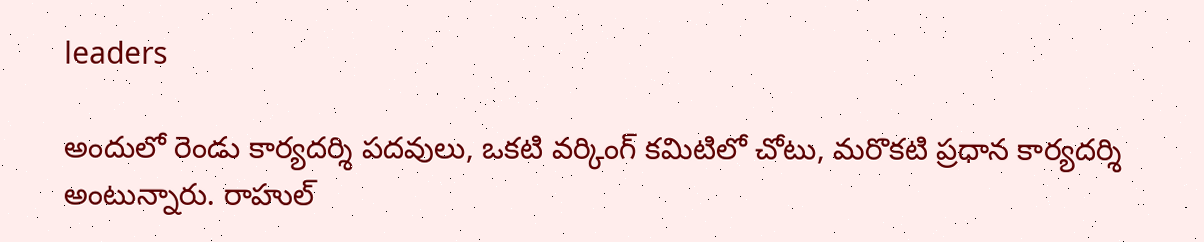leaders

అందులో రెండు కార్యదర్శి పదవులు, ఒకటి వర్కింగ్ కమిటిలో చోటు, మరొకటి ప్రధాన కార్యదర్శి అంటున్నారు. రాహుల్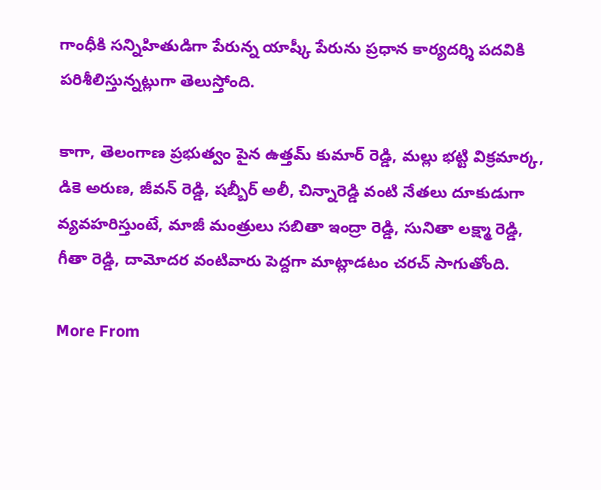గాంధీకి సన్నిహితుడిగా పేరున్న యాష్కీ పేరును ప్రధాన కార్యదర్శి పదవికి పరిశీలిస్తున్నట్లుగా తెలుస్తోంది.

కాగా, తెలంగాణ ప్రభుత్వం పైన ఉత్తమ్ కుమార్ రెడ్డి, మల్లు భట్టి విక్రమార్క, డికె అరుణ, జీవన్ రెడ్డి, షబ్బీర్ అలీ, చిన్నారెడ్డి వంటి నేతలు దూకుడుగా వ్యవహరిస్తుంటే, మాజీ మంత్రులు సబితా ఇంద్రా రెడ్డి, సునితా లక్ష్మా రెడ్డి, గీతా రెడ్డి, దామోదర వంటివారు పెద్దగా మాట్లాడటం చరచ్ సాగుతోంది.

More From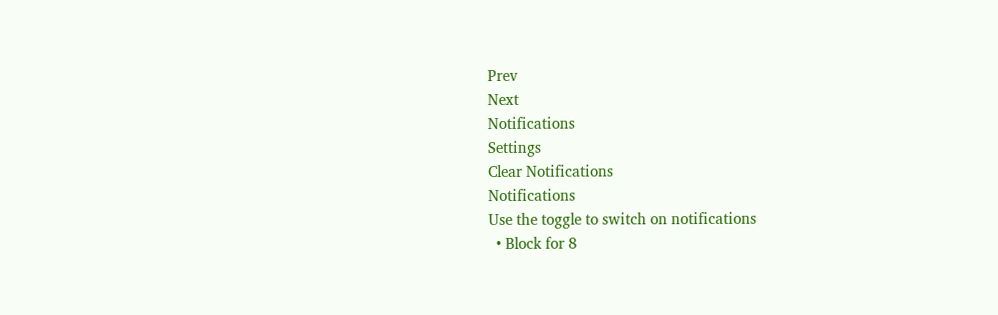Prev
Next
Notifications
Settings
Clear Notifications
Notifications
Use the toggle to switch on notifications
  • Block for 8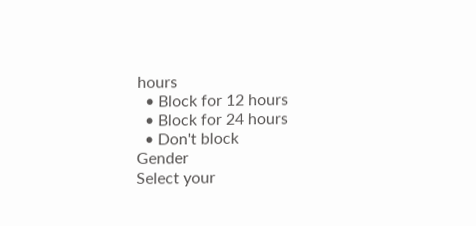hours
  • Block for 12 hours
  • Block for 24 hours
  • Don't block
Gender
Select your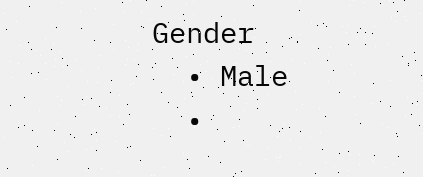Gender
  • Male
  •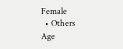Female
  • Others
Age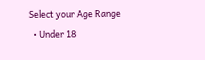Select your Age Range
  • Under 18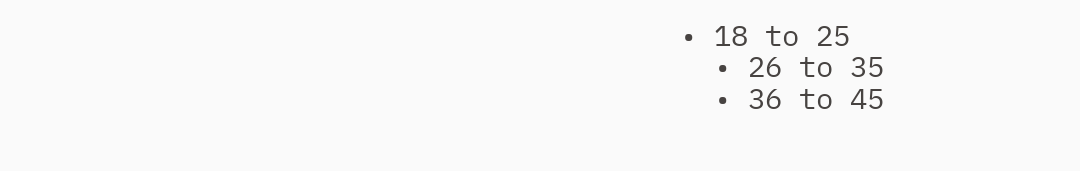• 18 to 25
  • 26 to 35
  • 36 to 45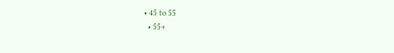• 45 to 55
  • 55+